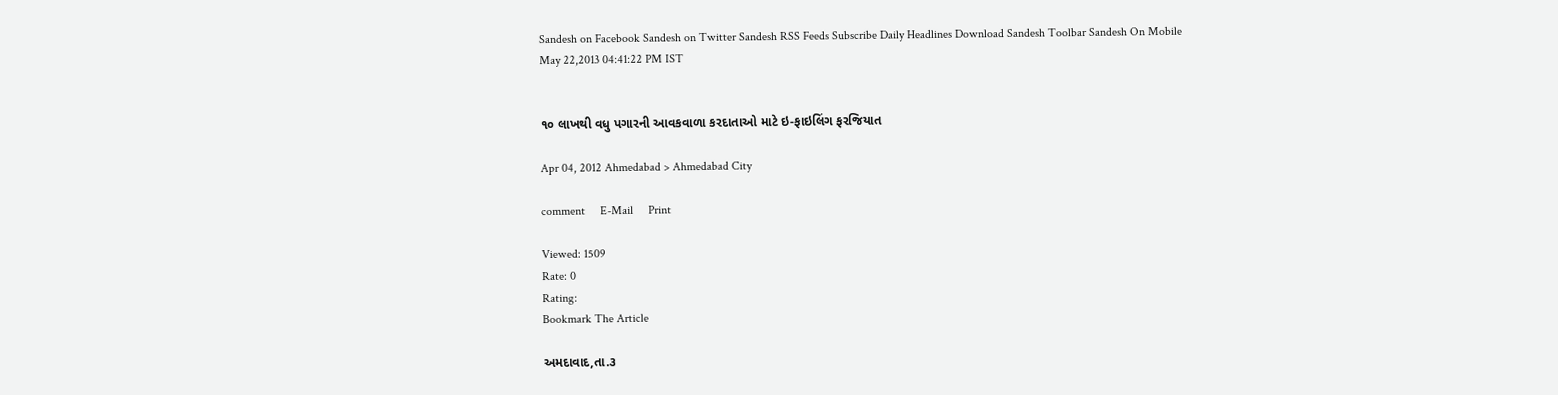Sandesh on Facebook Sandesh on Twitter Sandesh RSS Feeds Subscribe Daily Headlines Download Sandesh Toolbar Sandesh On Mobile
May 22,2013 04:41:22 PM IST


૧૦ લાખથી વધુ પગારની આવકવાળા કરદાતાઓ માટે ઇ-ફાઇલિંગ ફરજિયાત

Apr 04, 2012 Ahmedabad > Ahmedabad City

comment     E-Mail     Print

Viewed: 1509
Rate: 0
Rating:
Bookmark The Article

અમદાવાદ,તા.૩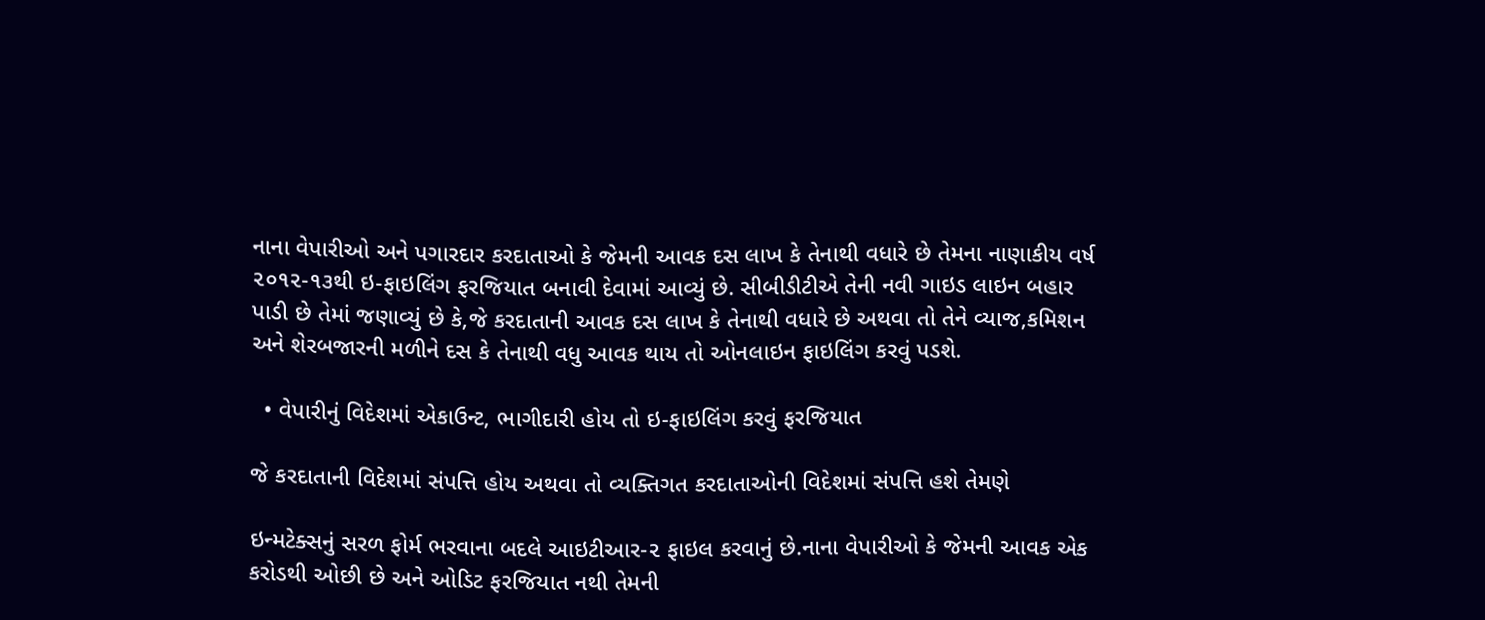નાના વેપારીઓ અને પગારદાર કરદાતાઓ કે જેમની આવક દસ લાખ કે તેનાથી વધારે છે તેમના નાણાકીય વર્ષ ૨૦૧૨-૧૩થી ઇ-ફાઇલિંગ ફરજિયાત બનાવી દેવામાં આવ્યું છે. સીબીડીટીએ તેની નવી ગાઇડ લાઇન બહાર પાડી છે તેમાં જણાવ્યું છે કે,જે કરદાતાની આવક દસ લાખ કે તેનાથી વધારે છે અથવા તો તેને વ્યાજ,કમિશન અને શેરબજારની મળીને દસ કે તેનાથી વધુ આવક થાય તો ઓનલાઇન ફાઇલિંગ કરવું પડશે.

  • વેપારીનું વિદેશમાં એકાઉન્ટ, ભાગીદારી હોય તો ઇ-ફાઇલિંગ કરવું ફરજિયાત

જે કરદાતાની વિદેશમાં સંપત્તિ હોય અથવા તો વ્યક્તિગત કરદાતાઓની વિદેશમાં સંપત્તિ હશે તેમણે

ઇન્મટેક્સનું સરળ ફોર્મ ભરવાના બદલે આઇટીઆર-૨ ફાઇલ કરવાનું છે.નાના વેપારીઓ કે જેમની આવક એક કરોડથી ઓછી છે અને ઓડિટ ફરજિયાત નથી તેમની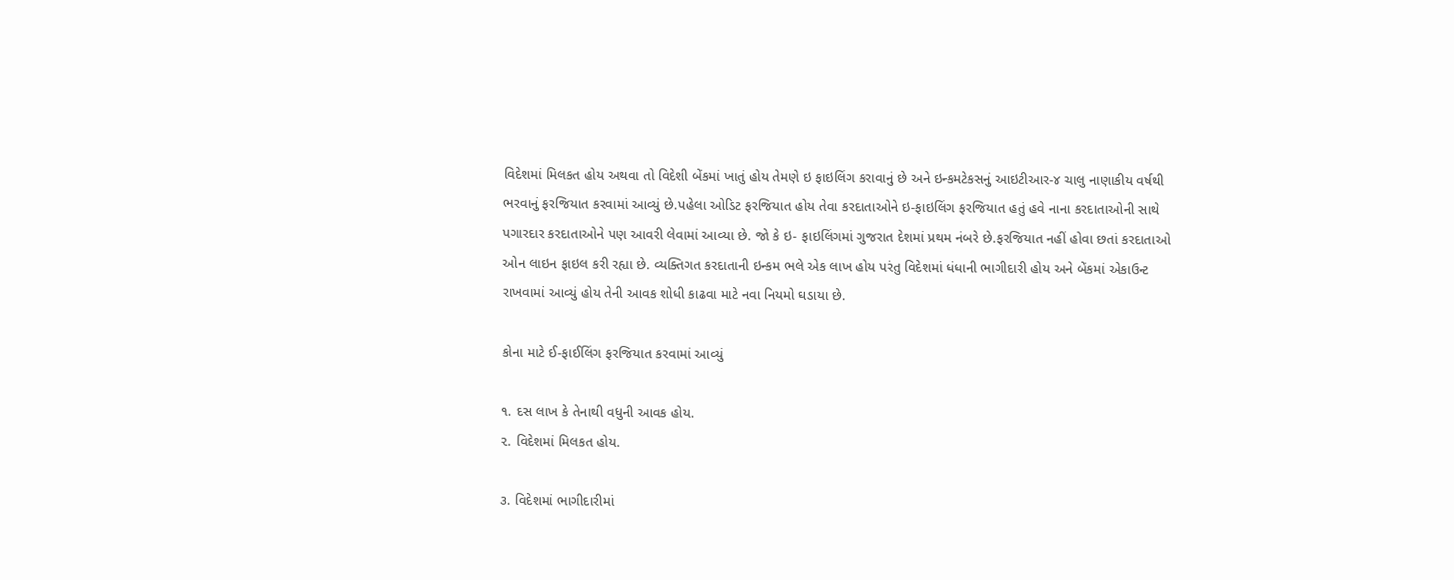વિદેશમાં મિલકત હોય અથવા તો વિદેશી બેંકમાં ખાતું હોય તેમણે ઇ ફાઇલિંગ કરાવાનું છે અને ઇન્કમટેકસનું આઇટીઆર-૪ ચાલુ નાણાકીય વર્ષથી ભરવાનું ફરજિયાત કરવામાં આવ્યું છે.પહેલા ઓડિટ ફરજિયાત હોય તેવા કરદાતાઓને ઇ-ફાઇલિંગ ફરજિયાત હતું હવે નાના કરદાતાઓની સાથે પગારદાર કરદાતાઓને પણ આવરી લેવામાં આવ્યા છે. જો કે ઇ- ફાઇલિંગમાં ગુજરાત દેશમાં પ્રથમ નંબરે છે.ફરજિયાત નહીં હોવા છતાં કરદાતાઓ ઓન લાઇન ફાઇલ કરી રહ્યા છે. વ્યક્તિગત કરદાતાની ઇન્કમ ભલે એક લાખ હોય પરંતુ વિદેશમાં ધંધાની ભાગીદારી હોય અને બેંકમાં એકાઉન્ટ રાખવામાં આવ્યું હોય તેની આવક શોધી કાઢવા માટે નવા નિયમો ઘડાયા છે.

કોના માટે ઈ-ફાઈલિંગ ફરજિયાત કરવામાં આવ્યું

૧. દસ લાખ કે તેનાથી વધુની આવક હોય.
૨. વિદેશમાં મિલકત હોય.

૩. વિદેશમાં ભાગીદારીમાં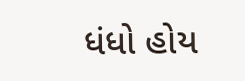ધંધો હોય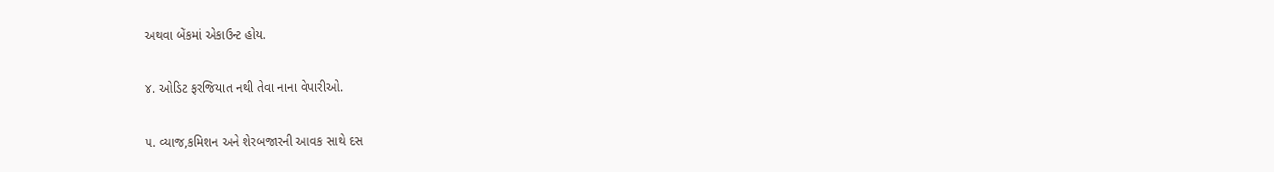અથવા બેંકમાં એકાઉન્ટ હોય.

૪. ઓડિટ ફરજિયાત નથી તેવા નાના વેપારીઓ.

૫. વ્યાજ,કમિશન અને શેરબજારની આવક સાથે દસ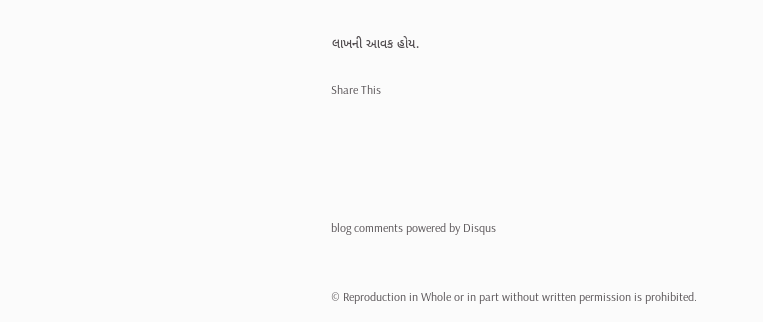લાખની આવક હોય.

Share This





blog comments powered by Disqus


© Reproduction in Whole or in part without written permission is prohibited.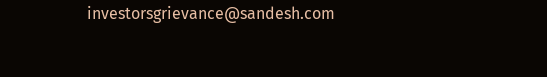investorsgrievance@sandesh.com